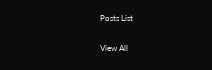Posts List

View All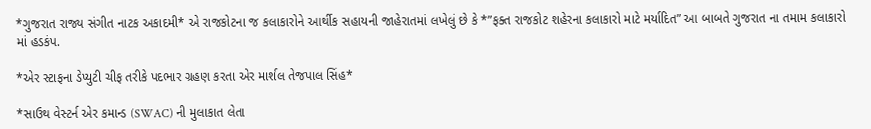*ગુજરાત રાજ્ય સંગીત નાટક અકાદમી* એ રાજકોટના જ કલાકારોને આર્થીક સહાયની જાહેરાતમાં લખેલું છે કે *”ફક્ત રાજકોટ શહેરના કલાકારો માટે મર્યાદિત” આ બાબતે ગુજરાત ના તમામ કલાકારો માં હડકંપ.

*એર સ્ટાફના ડેપ્યુટી ચીફ તરીકે પદભાર ગ્રહણ કરતા એર માર્શલ તેજપાલ સિંહ*

*સાઉથ વેસ્ટર્ન એર કમાન્ડ (SWAC) ની મુલાકાત લેતા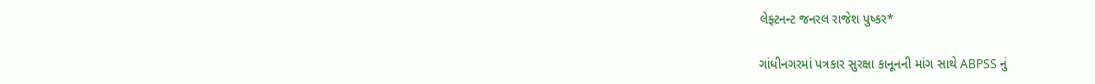લેફ્ટનન્ટ જનરલ રાજેશ પુષ્કર*

ગાંધીનગરમાં પત્રકાર સુરક્ષા કાનૂનની માંગ સાથે ABPSS નું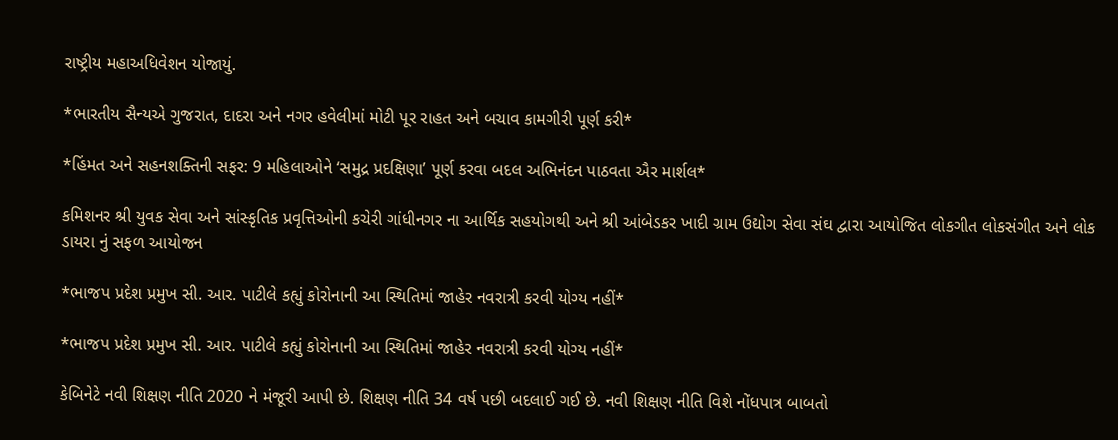રાષ્ટ્રીય મહાઅધિવેશન યોજાયું.

*ભારતીય સૈન્યએ ગુજરાત, દાદરા અને નગર હવેલીમાં મોટી પૂર રાહત અને બચાવ કામગીરી પૂર્ણ કરી*

*હિંમત અને સહનશક્તિની સફર: 9 મહિલાઓને ‘સમુદ્ર પ્રદક્ષિણા’ પૂર્ણ કરવા બદલ અભિનંદન પાઠવતા ઐર માર્શલ*

કમિશનર શ્રી યુવક સેવા અને સાંસ્કૃતિક પ્રવૃત્તિઓની કચેરી ગાંધીનગર ના આર્થિક સહયોગથી અને શ્રી આંબેડકર ખાદી ગ્રામ ઉદ્યોગ સેવા સંઘ દ્વારા આયોજિત લોકગીત લોકસંગીત અને લોક ડાયરા નું સફળ આયોજન

*ભાજપ પ્રદેશ પ્રમુખ સી. આર. પાટીલે કહ્યું કોરોનાની આ સ્થિતિમાં જાહેર નવરાત્રી કરવી યોગ્ય નહીં*

*ભાજપ પ્રદેશ પ્રમુખ સી. આર. પાટીલે કહ્યું કોરોનાની આ સ્થિતિમાં જાહેર નવરાત્રી કરવી યોગ્ય નહીં*

કેબિનેટે નવી શિક્ષણ નીતિ 2020 ને મંજૂરી આપી છે. શિક્ષણ નીતિ 34 વર્ષ પછી બદલાઈ ગઈ છે. નવી શિક્ષણ નીતિ વિશે નોંધપાત્ર બાબતો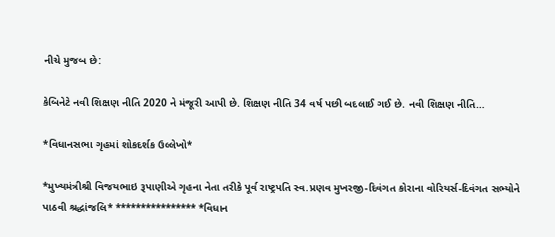નીચે મુજબ છે:

કેબિનેટે નવી શિક્ષણ નીતિ 2020 ને મંજૂરી આપી છે. શિક્ષણ નીતિ 34 વર્ષ પછી બદલાઈ ગઈ છે. નવી શિક્ષણ નીતિ…

*વિધાનસભા ગૃહમાં શોકદર્શક ઉલ્લેખો*

*મુખ્યમંત્રીશ્રી વિજયભાઇ રૂપાણીએ ગૃહના નેતા તરીકે પૂર્વ રાષ્ટ્રપતિ સ્વ.પ્રણવ મુખરજી-દિવંગત કોરાના વોરિયર્સ-દિવંગત સભ્યોને પાઠવી શ્રદ્ધાંજલિ* **************** *વિધાન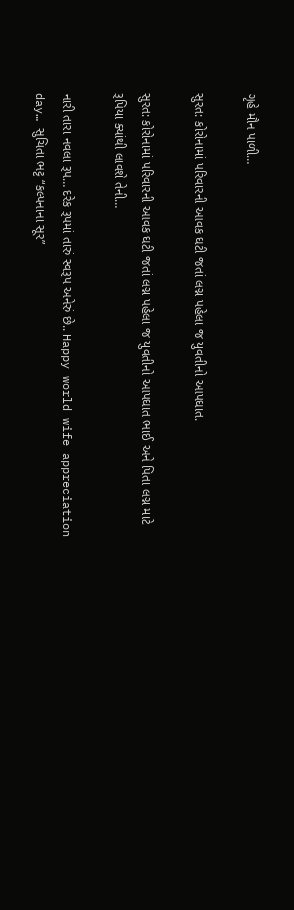ગૃહે મૌન પાળી…

સુરત: કોરોનામાં પરિવારની આવક ઘટી જતાં લગ્ન પહેલા જ યુવતીનો આપઘાત.

સુરત: કોરોનામાં પરિવારની આવક ઘટી જતાં લગ્ન પહેલા જ યુવતીનો આપઘાત ભાઈ અને પિતા લગ્ન માટે રૂપિયા ક્યાંથી લાવશે તેની…

નારી તારા નવલા રૂપ… દરેક રૂપમાં તારું સ્વરૂપ અનેરું છે.. Happy world wife appreciation day… સુચિતા ભટ્ટ “કલ્પનાના સૂર”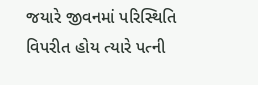જયારે જીવનમાં પરિસ્થિતિ વિપરીત હોય ત્યારે પત્ની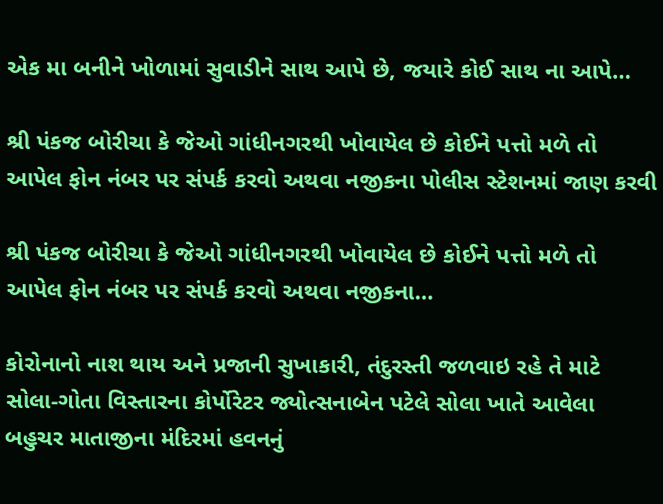એક મા બનીને ખોળામાં સુવાડીને સાથ આપે છે, જયારે કોઈ સાથ ના આપે…

શ્રી પંકજ બોરીચા કે જેઓ ગાંધીનગરથી ખોવાયેલ છે કોઈને પત્તો મળે તો આપેલ ફોન નંબર પર સંપર્ક કરવો અથવા નજીકના પોલીસ સ્ટેશનમાં જાણ કરવી

શ્રી પંકજ બોરીચા કે જેઓ ગાંધીનગરથી ખોવાયેલ છે કોઈને પત્તો મળે તો આપેલ ફોન નંબર પર સંપર્ક કરવો અથવા નજીકના…

કોરોનાનો નાશ થાય અને પ્રજાની સુખાકારી, તંદુરસ્તી જળવાઇ રહે તે માટે સોલા-ગોતા વિસ્તારના કોર્પોરેટર જ્યોત્સનાબેન પટેલે સોલા ખાતે આવેલા બહુચર માતાજીના મંદિરમાં હવનનું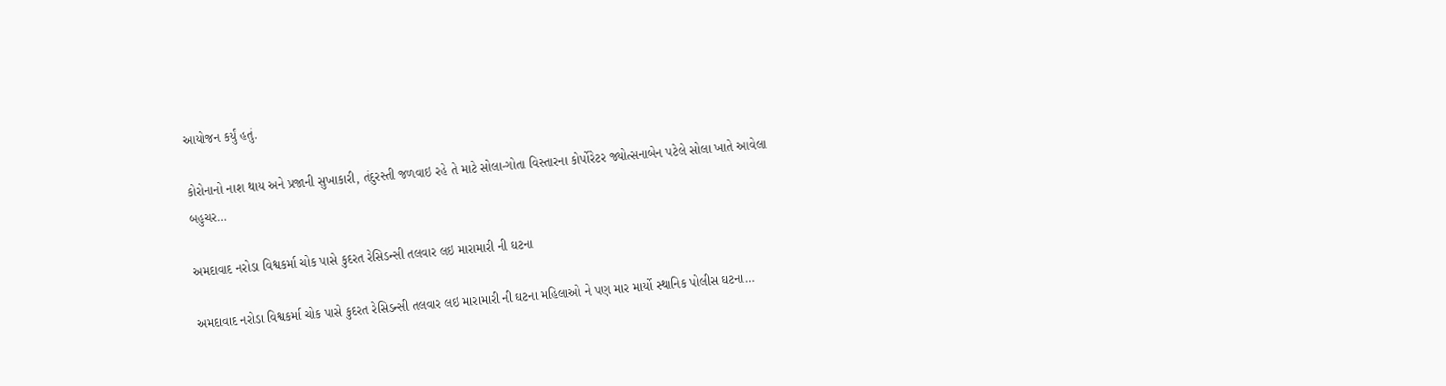આયોજન કર્યું હતું.

કોરોનાનો નાશ થાય અને પ્રજાની સુખાકારી, તંદુરસ્તી જળવાઇ રહે તે માટે સોલા-ગોતા વિસ્તારના કોર્પોરેટર જ્યોત્સનાબેન પટેલે સોલા ખાતે આવેલા બહુચર…

અમદાવાદ નરોડા વિશ્વકર્મા ચોક પાસે કુદરત રેસિડન્સી તલવાર લઇ મારામારી ની ઘટના

અમદાવાદ નરોડા વિશ્વકર્મા ચોક પાસે કુદરત રેસિડન્સી તલવાર લઇ મારામારી ની ઘટના મહિલાઓ ને પણ માર માર્યો સ્થાનિક પોલીસ ઘટના…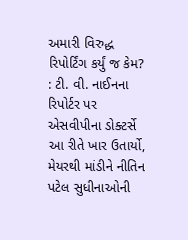અમારી વિરુદ્ધ રિપોર્ટિંગ કર્યું જ કેમ? : ટી. વી. નાઈનના રિપોર્ટર પર એસવીપીના ડોક્ટર્સે આ રીતે ખાર ઉતાર્યો, મેયરથી માંડીને નીતિન પટેલ સુધીનાઓની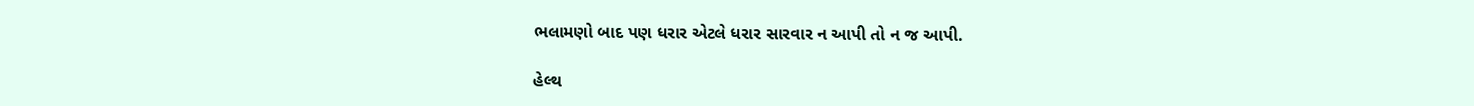ભલામણો બાદ પણ ધરાર એટલે ધરાર સારવાર ન આપી તો ન જ આપી.

હેલ્થ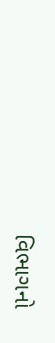વિભાગનો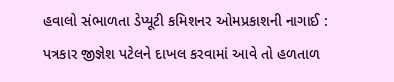હવાલો સંભાળતા ડેપ્યૂટી કમિશનર ઓમપ્રકાશની નાગાઈ : પત્રકાર જીજ્ઞેશ પટેલને દાખલ કરવામાં આવે તો હળતાળ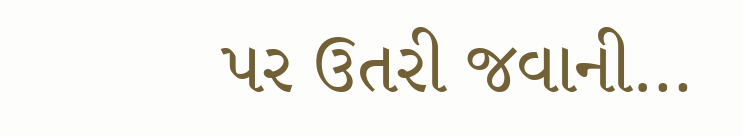પર ઉતરી જવાની…